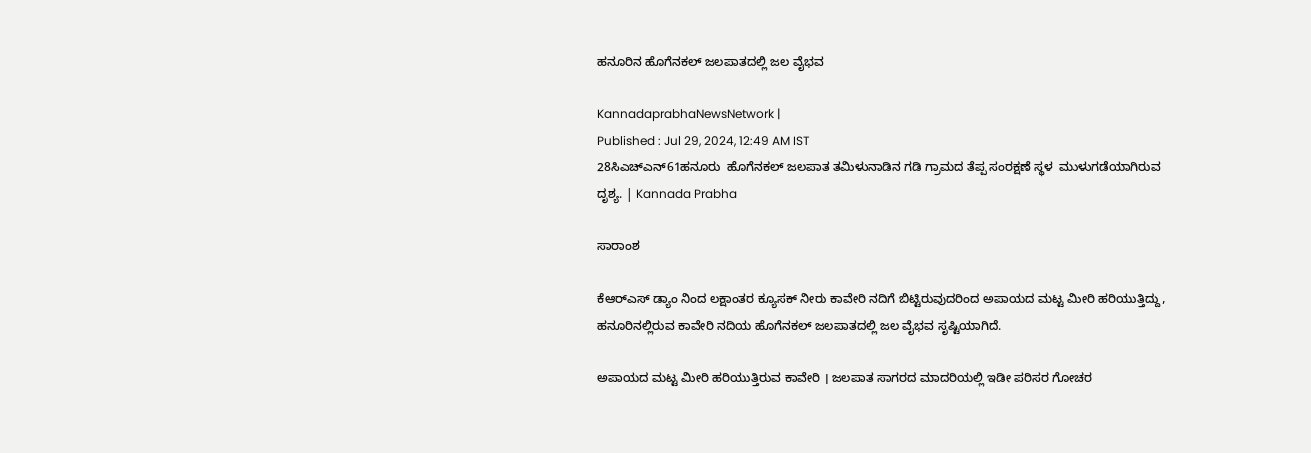ಹನೂರಿನ ಹೊಗೆನಕಲ್ ಜಲಪಾತದಲ್ಲಿ ಜಲ ವೈಭವ

KannadaprabhaNewsNetwork |
Published : Jul 29, 2024, 12:49 AM IST
28ಸಿಎಚ್‌ಎನ್‌61ಹನೂರು  ಹೊಗೆನಕಲ್ ಜಲಪಾತ ತಮಿಳುನಾಡಿನ ಗಡಿ ಗ್ರಾಮದ ತೆಪ್ಪ ಸಂರಕ್ಷಣೆ ಸ್ಥಳ  ಮುಳುಗಡೆಯಾಗಿರುವ ದೃಶ್ಯ. | Kannada Prabha

ಸಾರಾಂಶ

ಕೆಆರ್‌ಎಸ್‌ ಡ್ಯಾಂ ನಿಂದ ಲಕ್ಷಾಂತರ ಕ್ಯೂಸಕ್ ನೀರು ಕಾವೇರಿ ನದಿಗೆ ಬಿಟ್ಟಿರುವುದರಿಂದ ಅಪಾಯದ ಮಟ್ಟ ಮೀರಿ ಹರಿಯುತ್ತಿದ್ದು, ಹನೂರಿನಲ್ಲಿರುವ ಕಾವೇರಿ ನದಿಯ ಹೊಗೆನಕಲ್ ಜಲಪಾತದಲ್ಲಿ ಜಲ ವೈಭವ ಸೃಷ್ಟಿಯಾಗಿದೆ.

ಅಪಾಯದ ಮಟ್ಟ ಮೀರಿ ಹರಿಯುತ್ತಿರುವ ಕಾವೇರಿ । ಜಲಪಾತ ಸಾಗರದ ಮಾದರಿಯಲ್ಲಿ ಇಡೀ ಪರಿಸರ ಗೋಚರ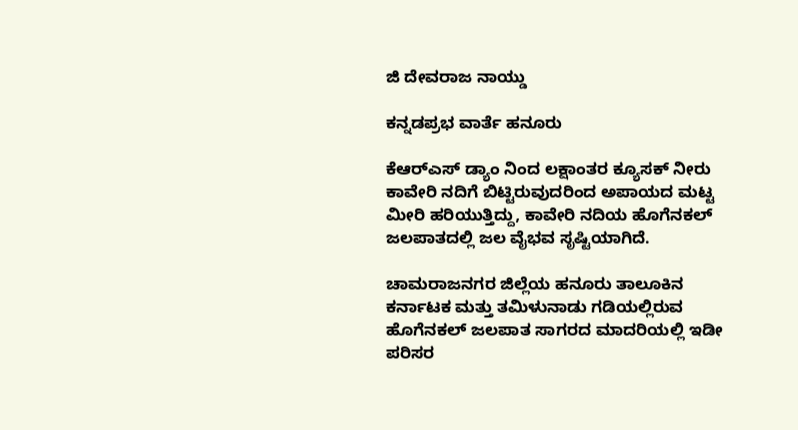ಜಿ ದೇವರಾಜ ನಾಯ್ಡು

ಕನ್ನಡಪ್ರಭ ವಾರ್ತೆ ಹನೂರು

ಕೆಆರ್‌ಎಸ್‌ ಡ್ಯಾಂ ನಿಂದ ಲಕ್ಷಾಂತರ ಕ್ಯೂಸಕ್ ನೀರು ಕಾವೇರಿ ನದಿಗೆ ಬಿಟ್ಟಿರುವುದರಿಂದ ಅಪಾಯದ ಮಟ್ಟ ಮೀರಿ ಹರಿಯುತ್ತಿದ್ದು, ಕಾವೇರಿ ನದಿಯ ಹೊಗೆನಕಲ್ ಜಲಪಾತದಲ್ಲಿ ಜಲ ವೈಭವ ಸೃಷ್ಟಿಯಾಗಿದೆ.

ಚಾಮರಾಜನಗರ ಜಿಲ್ಲೆಯ ಹನೂರು ತಾಲೂಕಿನ ಕರ್ನಾಟಕ ಮತ್ತು ತಮಿಳುನಾಡು ಗಡಿಯಲ್ಲಿರುವ ಹೊಗೆನಕಲ್ ಜಲಪಾತ ಸಾಗರದ ಮಾದರಿಯಲ್ಲಿ ಇಡೀ ಪರಿಸರ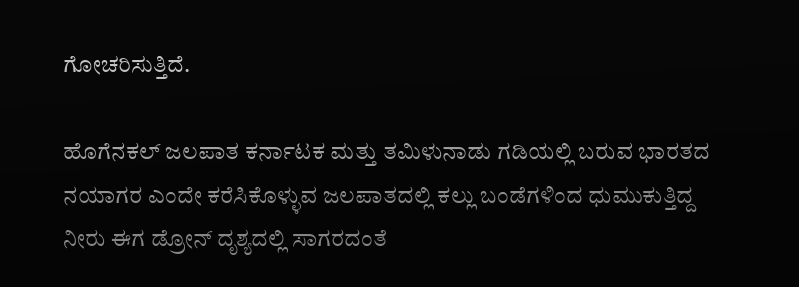ಗೋಚರಿಸುತ್ತಿದೆ.

ಹೊಗೆನಕಲ್ ಜಲಪಾತ ಕರ್ನಾಟಕ ಮತ್ತು ತಮಿಳುನಾಡು ಗಡಿಯಲ್ಲಿ ಬರುವ ಭಾರತದ ನಯಾಗರ ಎಂದೇ ಕರೆಸಿಕೊಳ್ಳುವ ಜಲಪಾತದಲ್ಲಿ ಕಲ್ಲು ಬಂಡೆಗಳಿಂದ ಧುಮುಕುತ್ತಿದ್ದ ನೀರು ಈಗ ಡ್ರೋನ್ ದೃಶ್ಯದಲ್ಲಿ ಸಾಗರದಂತೆ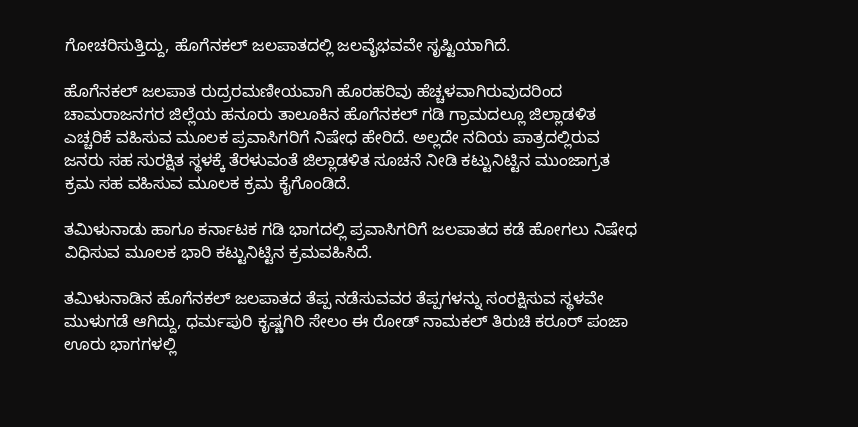ಗೋಚರಿಸುತ್ತಿದ್ದು, ಹೊಗೆನಕಲ್ ಜಲಪಾತದಲ್ಲಿ ಜಲವೈಭವವೇ ಸೃಷ್ಟಿಯಾಗಿದೆ.

ಹೊಗೆನಕಲ್ ಜಲಪಾತ ರುದ್ರರಮಣೀಯವಾಗಿ ಹೊರಹರಿವು ಹೆಚ್ಚಳವಾಗಿರುವುದರಿಂದ ಚಾಮರಾಜನಗರ ಜಿಲ್ಲೆಯ ಹನೂರು ತಾಲೂಕಿನ ಹೊಗೆನಕಲ್ ಗಡಿ ಗ್ರಾಮದಲ್ಲೂ ಜಿಲ್ಲಾಡಳಿತ ಎಚ್ಚರಿಕೆ ವಹಿಸುವ ಮೂಲಕ ಪ್ರವಾಸಿಗರಿಗೆ ನಿಷೇಧ ಹೇರಿದೆ. ಅಲ್ಲದೇ ನದಿಯ ಪಾತ್ರದಲ್ಲಿರುವ ಜನರು ಸಹ ಸುರಕ್ಷಿತ ಸ್ಥಳಕ್ಕೆ ತೆರಳುವಂತೆ ಜಿಲ್ಲಾಡಳಿತ ಸೂಚನೆ ನೀಡಿ ಕಟ್ಟುನಿಟ್ಟಿನ ಮುಂಜಾಗ್ರತ ಕ್ರಮ ಸಹ ವಹಿಸುವ ಮೂಲಕ ಕ್ರಮ ಕೈಗೊಂಡಿದೆ.

ತಮಿಳುನಾಡು ಹಾಗೂ ಕರ್ನಾಟಕ ಗಡಿ ಭಾಗದಲ್ಲಿ ಪ್ರವಾಸಿಗರಿಗೆ ಜಲಪಾತದ ಕಡೆ ಹೋಗಲು ನಿಷೇಧ ವಿಧಿಸುವ ಮೂಲಕ ಭಾರಿ ಕಟ್ಟುನಿಟ್ಟಿನ ಕ್ರಮವಹಿಸಿದೆ.

ತಮಿಳುನಾಡಿನ ಹೊಗೆನಕಲ್ ಜಲಪಾತದ ತೆಪ್ಪ ನಡೆಸುವವರ ತೆಪ್ಪಗಳನ್ನು ಸಂರಕ್ಷಿಸುವ ಸ್ಥಳವೇ ಮುಳುಗಡೆ ಆಗಿದ್ದು, ಧರ್ಮಪುರಿ ಕೃಷ್ಣಗಿರಿ ಸೇಲಂ ಈ ರೋಡ್ ನಾಮಕಲ್ ತಿರುಚಿ ಕರೂರ್ ಪಂಜಾ ಊರು ಭಾಗಗಳಲ್ಲಿ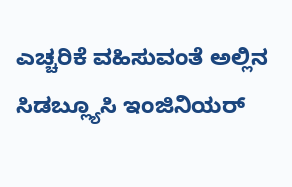ಎಚ್ಚರಿಕೆ ವಹಿಸುವಂತೆ ಅಲ್ಲಿನ ಸಿಡಬ್ಲ್ಯೂಸಿ ಇಂಜಿನಿಯರ್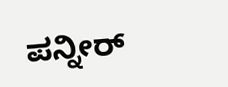ಪನ್ನೀರ್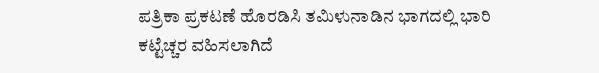ಪತ್ರಿಕಾ ಪ್ರಕಟಣೆ ಹೊರಡಿಸಿ ತಮಿಳುನಾಡಿನ ಭಾಗದಲ್ಲಿ ಭಾರಿ ಕಟ್ಟೆಚ್ಚರ ವಹಿಸಲಾಗಿದೆ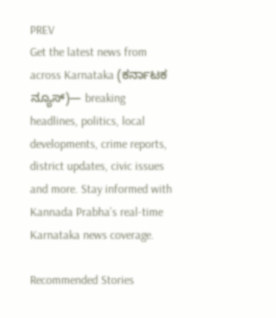PREV
Get the latest news from across Karnataka (ಕರ್ನಾಟಕ ನ್ಯೂಸ್)— breaking headlines, politics, local developments, crime reports, district updates, civic issues and more. Stay informed with Kannada Prabha’s real‑time Karnataka news coverage.

Recommended Stories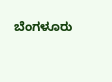ಬೆಂಗಳೂರು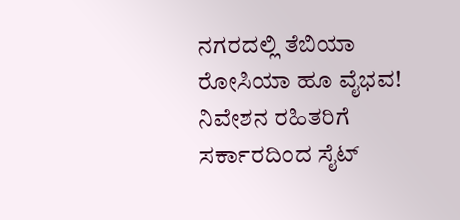ನಗರದಲ್ಲಿ ತೆಬಿಯಾ ರೋಸಿಯಾ ಹೂ ವೈಭವ!
ನಿವೇಶನ ರಹಿತರಿಗೆ ಸರ್ಕಾರದಿಂದ ಸೈಟ್‌